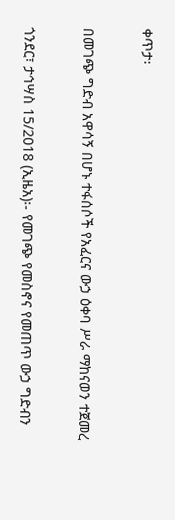ቀጥታ፡

በመገጭ ግድብ አዋሳኝ በሆኑ ተፋሰሶች የአፈርና ውኃ ዕቀባ ሥራ ማከናወን ተጀመረ

ጎንደር፣ ታኅሣስ 15/2018 (ኢዜአ)፡- የመገጭ የመስኖና የመጠጥ ውኃ ግድብን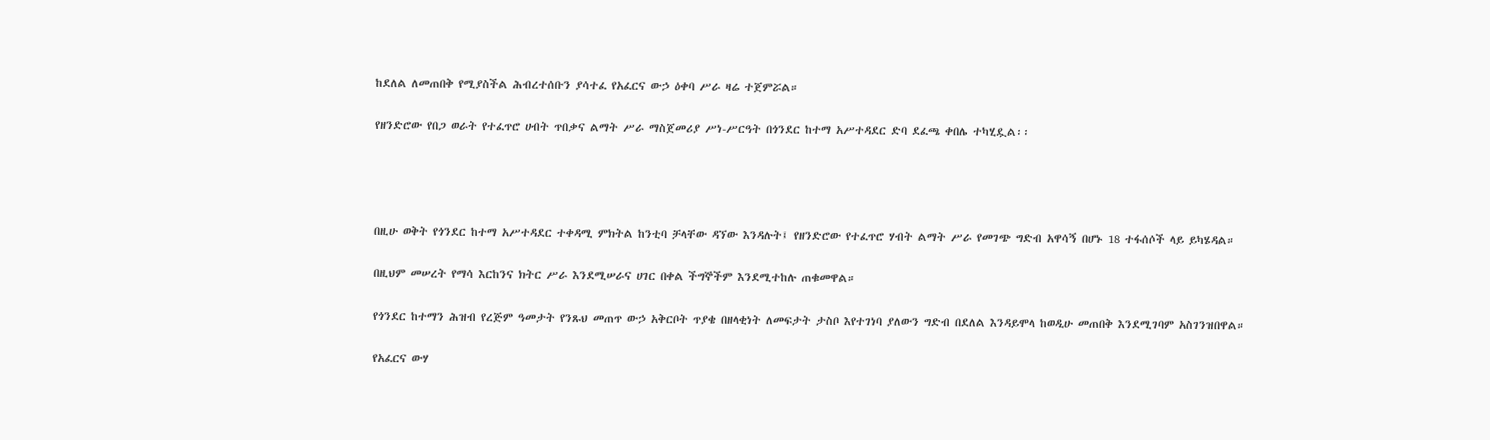ከደለል ለመጠበቅ የሚያስችል ሕብረተሰቡን ያሳተፈ የአፈርና ውኃ ዕቀባ ሥራ ዛሬ ተጀምሯል።

የዘንድሮው የበጋ ወራት የተፈጥሮ ሀብት ጥበቃና ልማት ሥራ ማስጀመሪያ ሥነ-ሥርዓት በጎንደር ከተማ አሥተዳደር ድባ ደፈጫ ቀበሌ ተካሂዷል፡፡




በዚሁ ወቅት የጎንደር ከተማ አሥተዳደር ተቀዳሚ ምክትል ከንቲባ ቻላቸው ዳኘው እንዳሉት፤ የዘንድሮው የተፈጥሮ ሃብት ልማት ሥራ የመገጭ ግድብ አዋሳኝ በሆኑ 18 ተፋሰሶች ላይ ይካሄዳል።

በዚህም መሠረት የማሳ እርከንና ክትር ሥራ እንደሚሠራና ሀገር በቀል ችግኞችም እንደሚተከሉ ጠቁመዋል።

የጎንደር ከተማን ሕዝብ የረጅም ዓመታት የንጹህ መጠጥ ውኃ አቅርቦት ጥያቄ በዘላቂነት ለመፍታት ታስቦ እየተገነባ ያለውን ግድብ በደለል እንዳይሞላ ከወዲሁ መጠበቅ እንደሚገባም አስገንዝበዋል።

የአፈርና ውሃ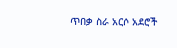ጥበቃ ስራ አርሶ አደሮች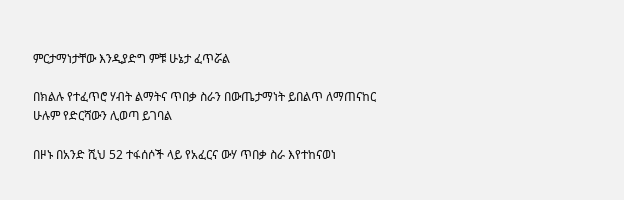ምርታማነታቸው እንዲያድግ ምቹ ሁኔታ ፈጥሯል

በክልሉ የተፈጥሮ ሃብት ልማትና ጥበቃ ስራን በውጤታማነት ይበልጥ ለማጠናከር ሁሉም የድርሻውን ሊወጣ ይገባል

በዞኑ በአንድ ሺህ 52 ተፋሰሶች ላይ የአፈርና ውሃ ጥበቃ ስራ እየተከናወነ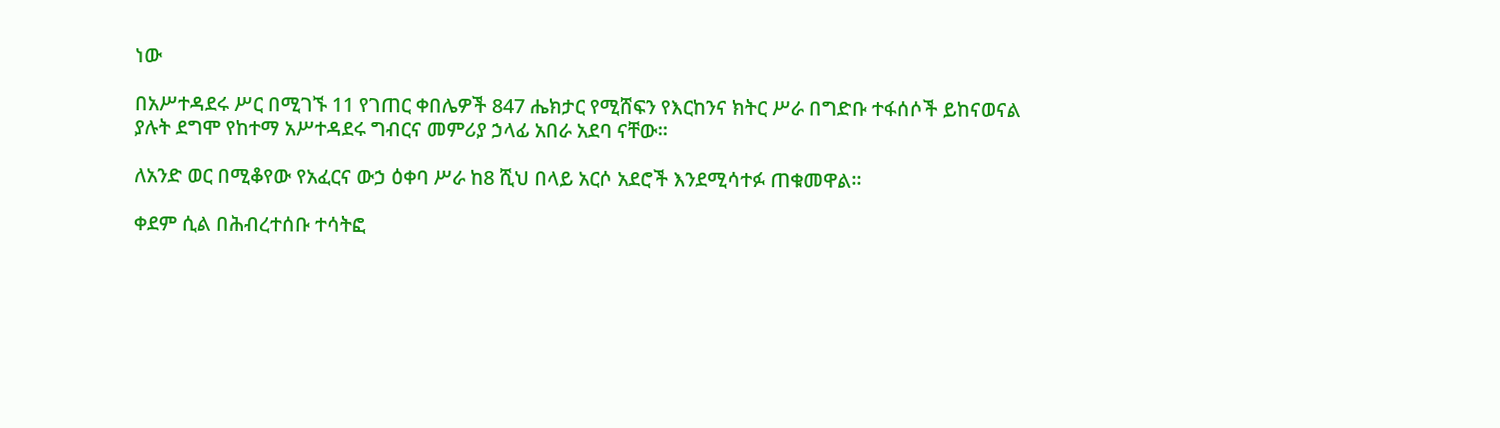ነው

በአሥተዳደሩ ሥር በሚገኙ 11 የገጠር ቀበሌዎች 847 ሔክታር የሚሸፍን የእርከንና ክትር ሥራ በግድቡ ተፋሰሶች ይከናወናል ያሉት ደግሞ የከተማ አሥተዳደሩ ግብርና መምሪያ ኃላፊ አበራ አደባ ናቸው፡፡

ለአንድ ወር በሚቆየው የአፈርና ውኃ ዕቀባ ሥራ ከ8 ሺህ በላይ አርሶ አደሮች እንደሚሳተፉ ጠቁመዋል።

ቀደም ሲል በሕብረተሰቡ ተሳትፎ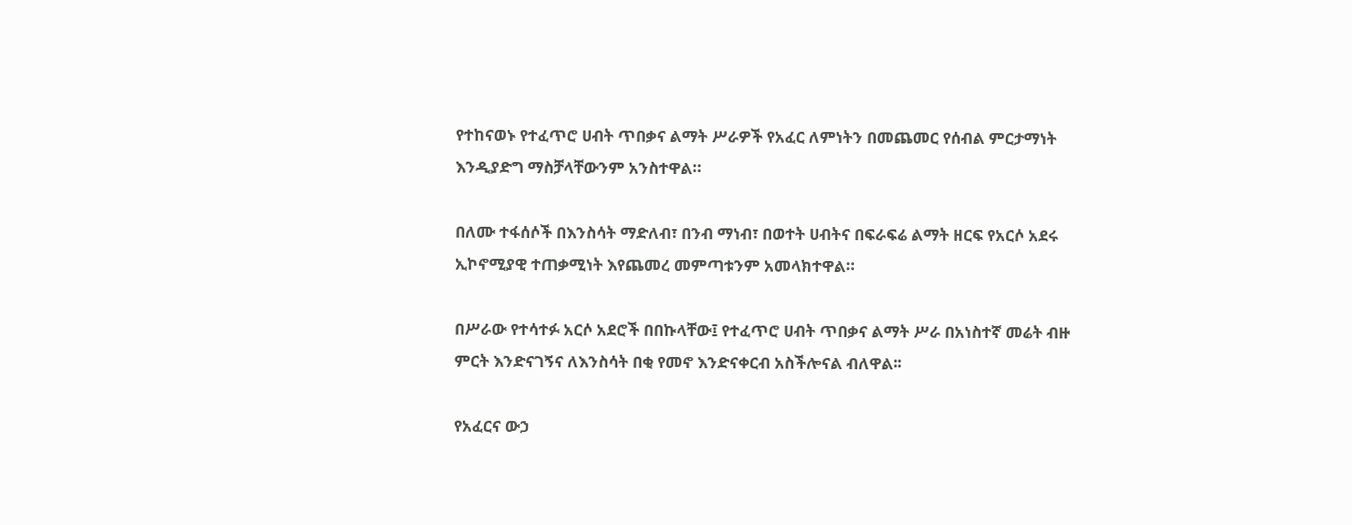የተከናወኑ የተፈጥሮ ሀብት ጥበቃና ልማት ሥራዎች የአፈር ለምነትን በመጨመር የሰብል ምርታማነት እንዲያድግ ማስቻላቸውንም አንስተዋል።

በለሙ ተፋሰሶች በእንስሳት ማድለብ፣ በንብ ማነብ፣ በወተት ሀብትና በፍራፍሬ ልማት ዘርፍ የአርሶ አደሩ ኢኮኖሚያዊ ተጠቃሚነት እየጨመረ መምጣቱንም አመላክተዋል።

በሥራው የተሳተፉ አርሶ አደሮች በበኩላቸው፤ የተፈጥሮ ሀብት ጥበቃና ልማት ሥራ በአነስተኛ መሬት ብዙ ምርት እንድናገኝና ለእንስሳት በቂ የመኖ እንድናቀርብ አስችሎናል ብለዋል፡፡

የአፈርና ውኃ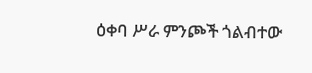ዕቀባ ሥራ ምንጮች ጎልብተው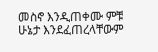መስኖ እንዲጠቀሙ ምቹ ሁኔታ እንደፈጠረላቸውም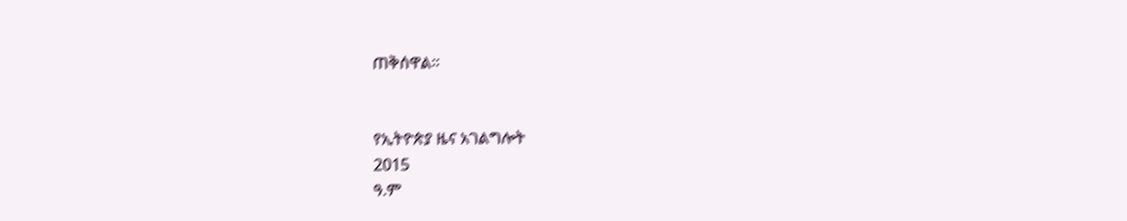ጠቅሰዋል።


የኢትዮጵያ ዜና አገልግሎት
2015
ዓ.ም